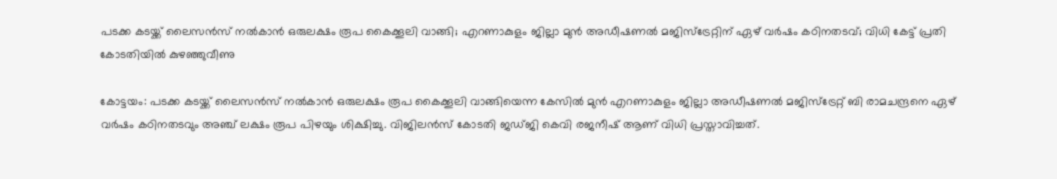പടക്ക കടയ്ക്ക് ലൈസന്‍സ് നല്‍കാന്‍ ഒരുലക്ഷം രൂപ കൈക്കൂലി വാങ്ങി; എറണാകുളം ജില്ലാ മുന്‍ അഡീഷണല്‍ മജിസ്ട്രേറ്റിന് ഏഴ് വര്‍ഷം കഠിനതടവ്; വിധി കേട്ട് പ്രതി കോടതിയില്‍ കുഴഞ്ഞുവീണു

കോട്ടയം: പടക്ക കടയ്ക്ക് ലൈസന്‍സ് നല്‍കാന്‍ ഒരുലക്ഷം രൂപ കൈക്കൂലി വാങ്ങിയെന്ന കേസില്‍ മുന്‍ എറണാകുളം ജില്ലാ അഡീഷണല്‍ മജിസ്ട്രേറ്റ് ബി രാമചന്ദ്രനെ ഏഴ് വര്‍ഷം കഠിനതടവും അഞ്ച് ലക്ഷം രൂപ പിഴയും ശിക്ഷിച്ചു. വിജിലന്‍സ് കോടതി ജഡ്ജി കെവി രജനീഷ് ആണ് വിധി പ്രസ്താവിച്ചത്.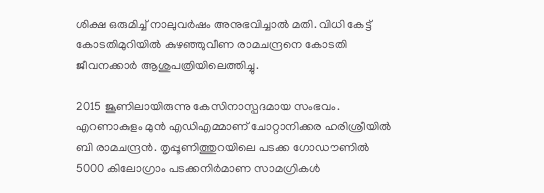ശിക്ഷ ഒരുമിച്ച് നാലുവര്‍ഷം അനുഭവിച്ചാല്‍ മതി. വിധി കേട്ട് കോടതിമുറിയില്‍ കുഴഞ്ഞുവീണ രാമചന്ദ്രനെ കോടതി ജീവനക്കാര്‍ ആശുപത്രിയിലെത്തിച്ചു.

2015 ജൂണിലായിരുന്നു കേസിനാസ്പദമായ സംഭവം. എറണാകുളം മുന്‍ എഡിഎമ്മാണ് ചോറ്റാനിക്കര ഹരിശ്രീയില്‍ ബി രാമചന്ദ്രന്‍. തൃപ്പൂണിത്തുറയിലെ പടക്ക ഗോഡൗണില്‍ 5000 കിലോഗ്രാം പടക്കനിര്‍മാണ സാമഗ്രികള്‍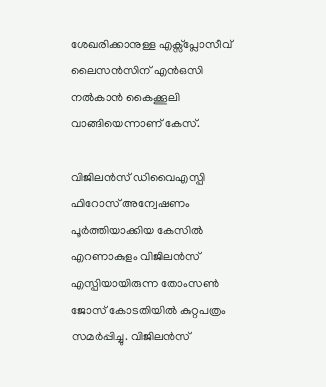ശേഖരിക്കാനുള്ള എക്സ്പ്ലോസീവ് ലൈസന്‍സിന് എന്‍ഒസി നല്‍കാന്‍ കൈക്കൂലി വാങ്ങിയെന്നാണ് കേസ്.

വിജിലന്‍സ് ഡിവൈഎസ്പി ഫിറോസ് അന്വേഷണം പൂര്‍ത്തിയാക്കിയ കേസില്‍ എറണാകുളം വിജിലന്‍സ് എസ്പിയായിരുന്ന തോംസണ്‍ ജോസ് കോടതിയില്‍ കുറ്റപത്രം സമര്‍പ്പിച്ചു. വിജിലന്‍സ്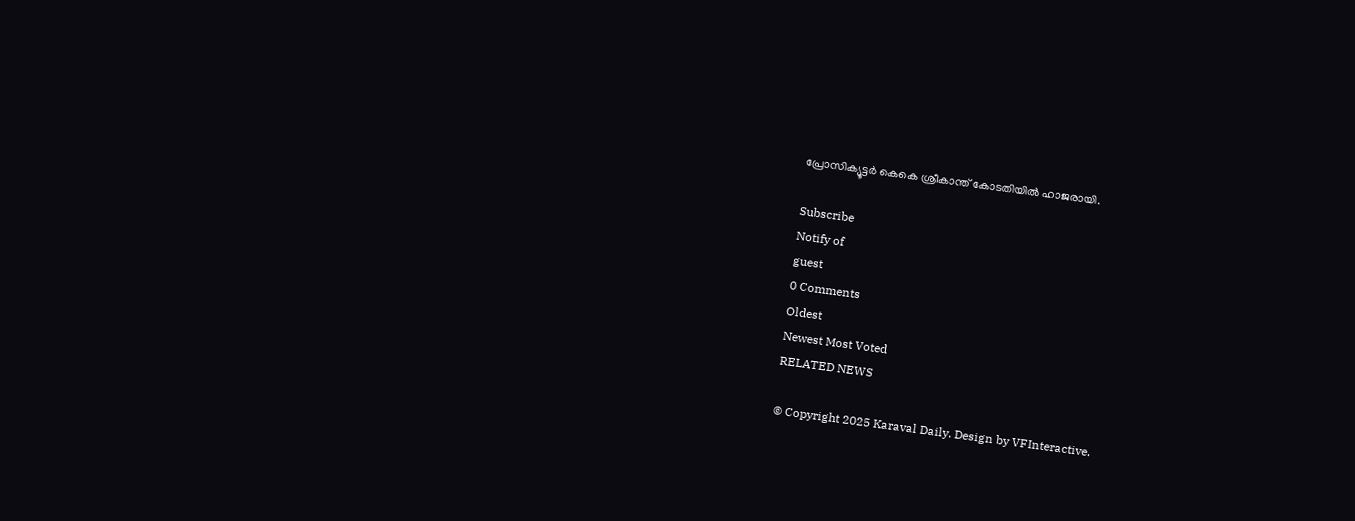പ്രോസിക്യൂട്ടര്‍ കെകെ ശ്രീകാന്ത് കോടതിയില്‍ ഹാജരായി.

Subscribe
Notify of
guest
0 Comments
Oldest
Newest Most Voted
RELATED NEWS

© Copyright 2025 Karaval Daily. Design by VFInteractive.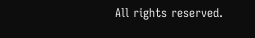All rights reserved.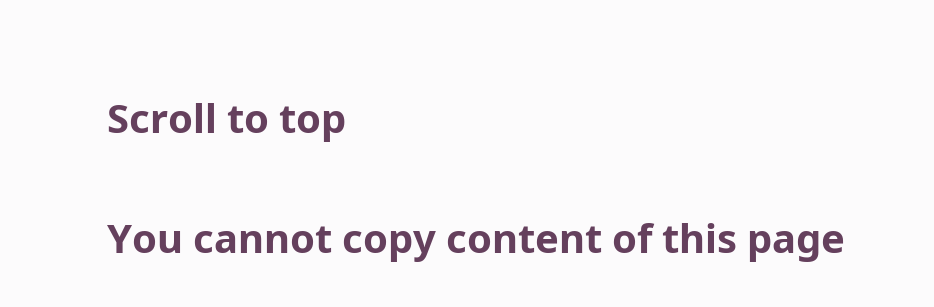Scroll to top

You cannot copy content of this page